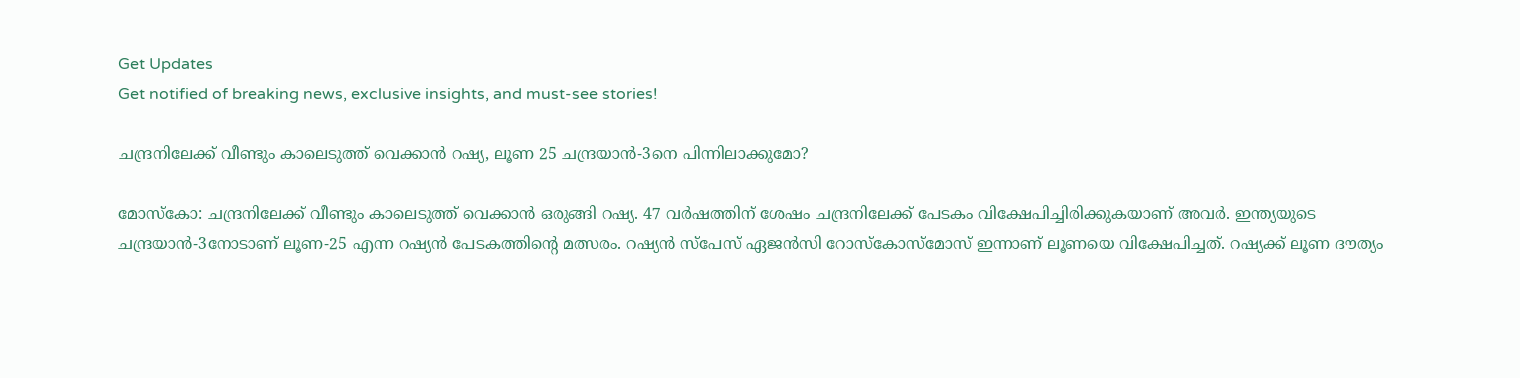Get Updates
Get notified of breaking news, exclusive insights, and must-see stories!

ചന്ദ്രനിലേക്ക് വീണ്ടും കാലെടുത്ത് വെക്കാന്‍ റഷ്യ, ലൂണ 25 ചന്ദ്രയാന്‍-3നെ പിന്നിലാക്കുമോ?

മോസ്‌കോ: ചന്ദ്രനിലേക്ക് വീണ്ടും കാലെടുത്ത് വെക്കാന്‍ ഒരുങ്ങി റഷ്യ. 47 വര്‍ഷത്തിന് ശേഷം ചന്ദ്രനിലേക്ക് പേടകം വിക്ഷേപിച്ചിരിക്കുകയാണ് അവര്‍. ഇന്ത്യയുടെ ചന്ദ്രയാന്‍-3നോടാണ് ലൂണ-25 എന്ന റഷ്യന്‍ പേടകത്തിന്റെ മത്സരം. റഷ്യന്‍ സ്‌പേസ് ഏജന്‍സി റോസ്‌കോസ്‌മോസ് ഇന്നാണ് ലൂണയെ വിക്ഷേപിച്ചത്. റഷ്യക്ക് ലൂണ ദൗത്യം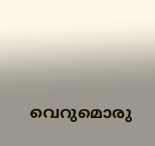വെറുമൊരു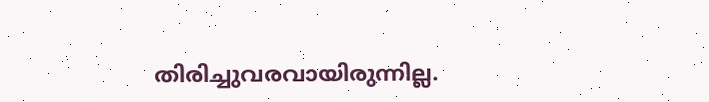തിരിച്ചുവരവായിരുന്നില്ല.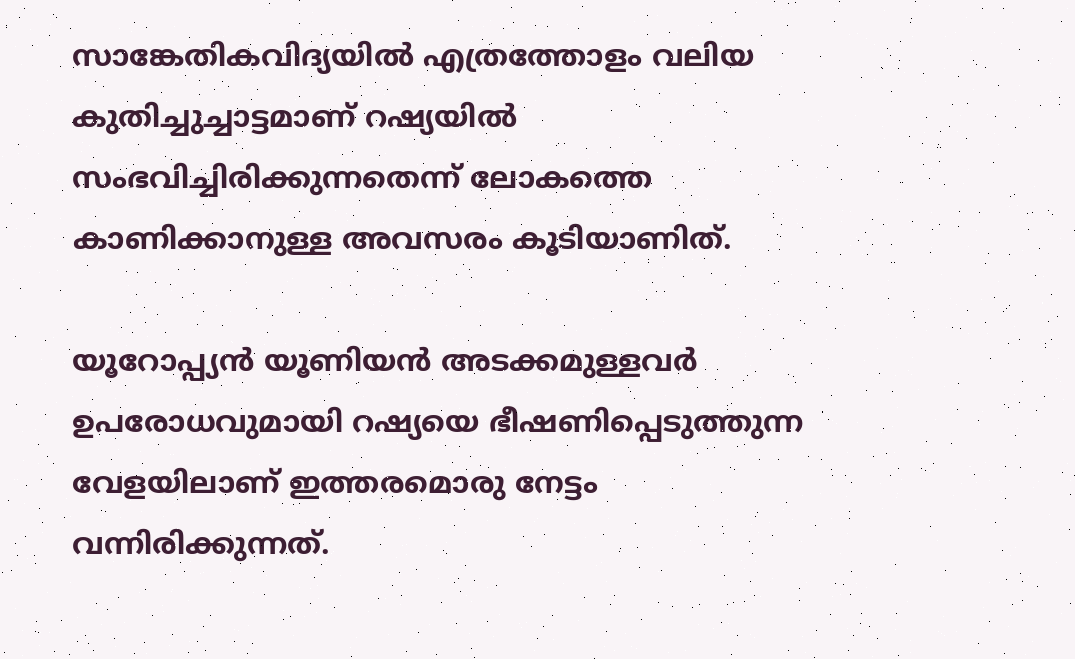സാങ്കേതികവിദ്യയില്‍ എത്രത്തോളം വലിയ കുതിച്ചുച്ചാട്ടമാണ് റഷ്യയില്‍ സംഭവിച്ചിരിക്കുന്നതെന്ന് ലോകത്തെ കാണിക്കാനുള്ള അവസരം കൂടിയാണിത്.

യൂറോപ്പ്യന്‍ യൂണിയന്‍ അടക്കമുള്ളവര്‍ ഉപരോധവുമായി റഷ്യയെ ഭീഷണിപ്പെടുത്തുന്ന വേളയിലാണ് ഇത്തരമൊരു നേട്ടം വന്നിരിക്കുന്നത്.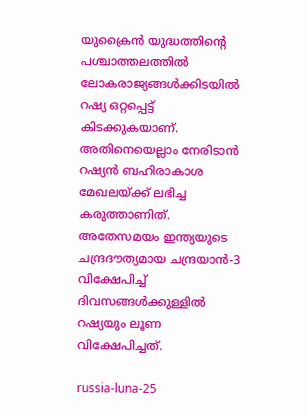യുക്രൈന്‍ യുദ്ധത്തിന്റെ പശ്ചാത്തലത്തില്‍ ലോകരാജ്യങ്ങള്‍ക്കിടയില്‍ റഷ്യ ഒറ്റപ്പെട്ട് കിടക്കുകയാണ്. അതിനെയെല്ലാം നേരിടാന്‍ റഷ്യന്‍ ബഹിരാകാശ മേഖലയ്ക്ക് ലഭിച്ച കരുത്താണിത്. അതേസമയം ഇന്ത്യയുടെ ചന്ദ്രദൗത്യമായ ചന്ദ്രയാന്‍-3 വിക്ഷേപിച്ച് ദിവസങ്ങള്‍ക്കുള്ളില്‍ റഷ്യയും ലൂണ വിക്ഷേപിച്ചത്.

russia-luna-25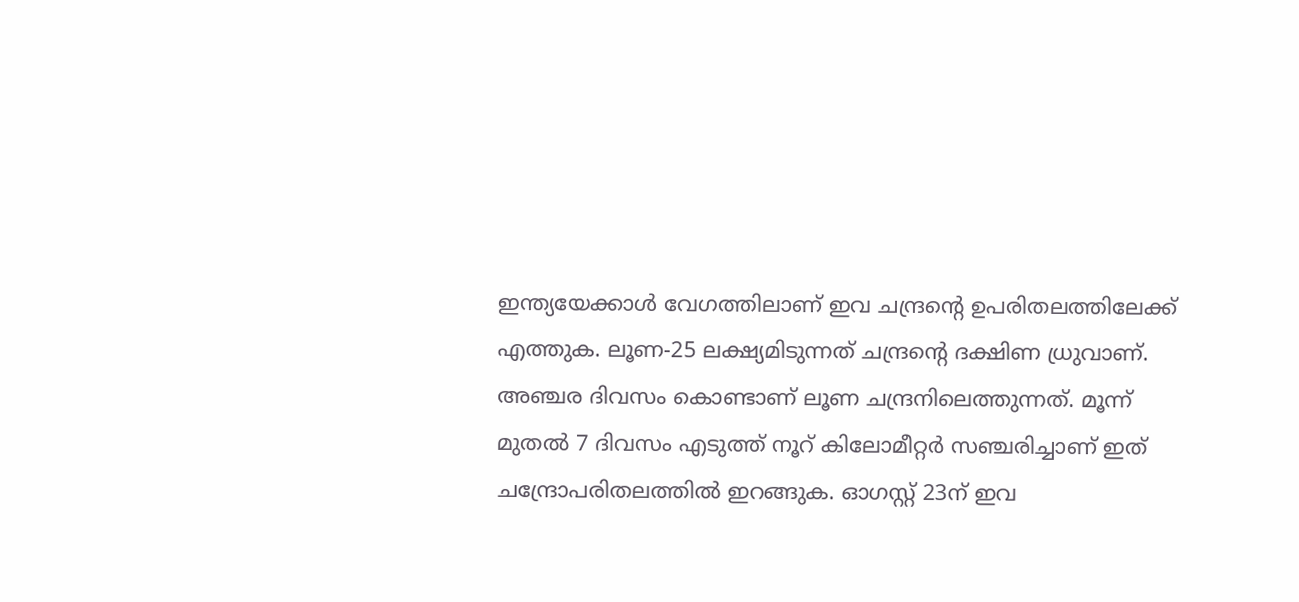ഇന്ത്യയേക്കാള്‍ വേഗത്തിലാണ് ഇവ ചന്ദ്രന്റെ ഉപരിതലത്തിലേക്ക് എത്തുക. ലൂണ-25 ലക്ഷ്യമിടുന്നത് ചന്ദ്രന്റെ ദക്ഷിണ ധ്രുവാണ്. അഞ്ചര ദിവസം കൊണ്ടാണ് ലൂണ ചന്ദ്രനിലെത്തുന്നത്. മൂന്ന് മുതല്‍ 7 ദിവസം എടുത്ത് നൂറ് കിലോമീറ്റര്‍ സഞ്ചരിച്ചാണ് ഇത് ചന്ദ്രോപരിതലത്തില്‍ ഇറങ്ങുക. ഓഗസ്റ്റ് 23ന് ഇവ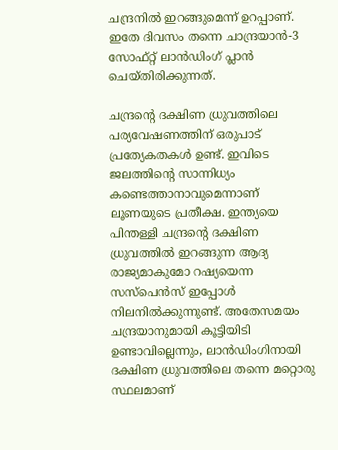ചന്ദ്രനില്‍ ഇറങ്ങുമെന്ന് ഉറപ്പാണ്. ഇതേ ദിവസം തന്നെ ചാന്ദ്രയാന്‍-3 സോഫ്റ്റ് ലാന്‍ഡിംഗ് പ്ലാന്‍ ചെയ്തിരിക്കുന്നത്.

ചന്ദ്രന്റെ ദക്ഷിണ ധ്രുവത്തിലെ പര്യവേഷണത്തിന് ഒരുപാട് പ്രത്യേകതകള്‍ ഉണ്ട്. ഇവിടെ ജലത്തിന്റെ സാന്നിധ്യം കണ്ടെത്താനാവുമെന്നാണ് ലൂണയുടെ പ്രതീക്ഷ. ഇന്ത്യയെ പിന്തള്ളി ചന്ദ്രന്റെ ദക്ഷിണ ധ്രുവത്തില്‍ ഇറങ്ങുന്ന ആദ്യ രാജ്യമാകുമോ റഷ്യയെന്ന സസ്‌പെന്‍സ് ഇപ്പോള്‍ നിലനില്‍ക്കുന്നുണ്ട്. അതേസമയം ചന്ദ്രയാനുമായി കൂട്ടിയിടി ഉണ്ടാവില്ലെന്നും, ലാന്‍ഡിംഗിനായി ദക്ഷിണ ധ്രുവത്തിലെ തന്നെ മറ്റൊരു സ്ഥലമാണ്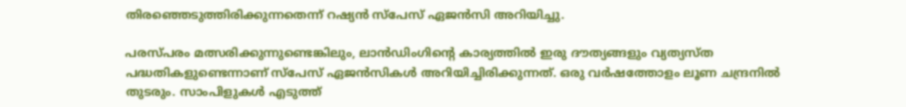തിരഞ്ഞെടുത്തിരിക്കുന്നതെന്ന് റഷ്യന്‍ സ്‌പേസ് ഏജന്‍സി അറിയിച്ചു.

പരസ്പരം മത്സരിക്കുന്നുണ്ടെങ്കിലും, ലാന്‍ഡിംഗിന്റെ കാര്യത്തില്‍ ഇരു ദൗത്യങ്ങളും വ്യത്യസ്ത പദ്ധതികളുണ്ടെന്നാണ് സ്‌പേസ് ഏജന്‍സികള്‍ അറിയിച്ചിരിക്കുന്നത്. ഒരു വര്‍ഷത്തോളം ലൂണ ചന്ദ്രനില്‍ തുടരും. സാംപിളുകള്‍ എടുത്ത്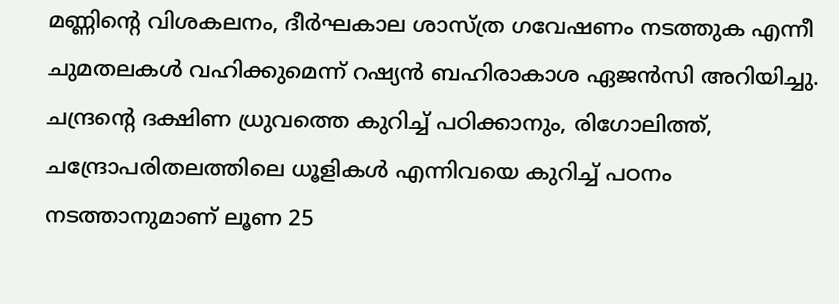മണ്ണിന്റെ വിശകലനം, ദീര്‍ഘകാല ശാസ്ത്ര ഗവേഷണം നടത്തുക എന്നീ ചുമതലകള്‍ വഹിക്കുമെന്ന് റഷ്യന്‍ ബഹിരാകാശ ഏജന്‍സി അറിയിച്ചു. ചന്ദ്രന്റെ ദക്ഷിണ ധ്രുവത്തെ കുറിച്ച് പഠിക്കാനും, രിഗോലിത്ത്, ചന്ദ്രോപരിതലത്തിലെ ധൂളികള്‍ എന്നിവയെ കുറിച്ച് പഠനം നടത്താനുമാണ് ലൂണ 25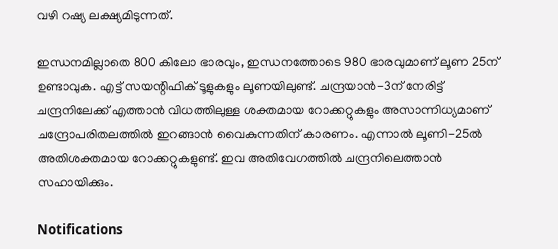വഴി റഷ്യ ലക്ഷ്യമിടുന്നത്.

ഇന്ധനമില്ലാതെ 800 കിലോ ഭാരവും, ഇന്ധനത്തോടെ 980 ഭാരവുമാണ് ലൂണ 25ന് ഉണ്ടാവുക. എട്ട് സയന്റിഫിക് ടൂളുകളും ലൂണയിലുണ്ട്. ചന്ദ്രയാന്‍-3ന് നേരിട്ട് ചന്ദ്രനിലേക്ക് എത്താന്‍ വിധത്തിലുള്ള ശക്തമായ റോക്കറ്റുകളും അസാന്നിധ്യമാണ് ചന്ദ്രോപരിതലത്തില്‍ ഇറങ്ങാന്‍ വൈകുന്നതിന് കാരണം. എന്നാല്‍ ലൂണി-25ല്‍ അതിശക്തമായ റോക്കറ്റുകളുണ്ട്. ഇവ അതിവേഗത്തില്‍ ചന്ദ്രനിലെത്താന്‍ സഹായിക്കും.

Notifications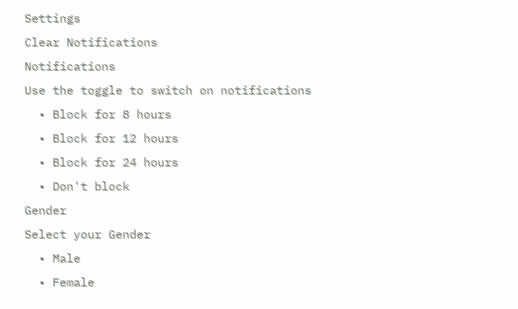Settings
Clear Notifications
Notifications
Use the toggle to switch on notifications
  • Block for 8 hours
  • Block for 12 hours
  • Block for 24 hours
  • Don't block
Gender
Select your Gender
  • Male
  • Female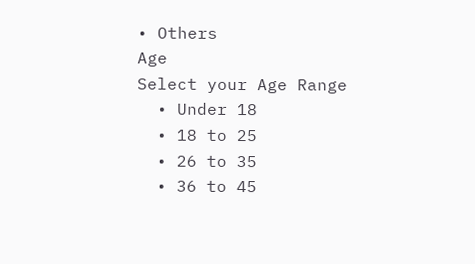• Others
Age
Select your Age Range
  • Under 18
  • 18 to 25
  • 26 to 35
  • 36 to 45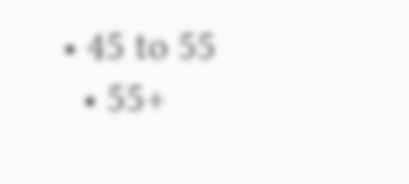• 45 to 55
  • 55+